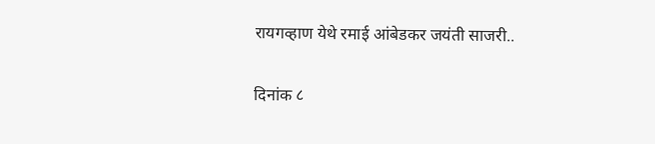रायगव्हाण येथे रमाई आंबेडकर जयंती साजरी..

दिनांक ८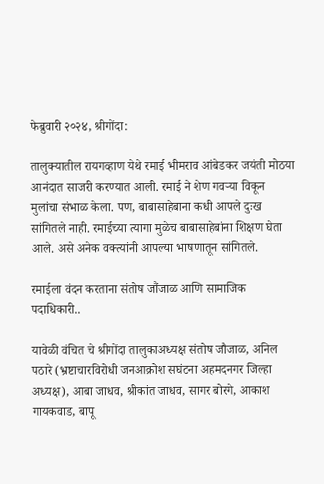फेब्रुवारी २०२४, श्रीगोंदा:

तालुक्यातील रायगव्हाण येथे रमाई भीमराव आंबेडकर जयंती मोठया आनंदात साजरी करण्यात आली. रमाई ने शेण गवऱ्या विकून मुलांचा संभाळ केला. पण, बाबासाहेबाना कधी आपले दुःख सांगितले नाही. रमाईच्या त्यागा मुळेच बाबासाहेबांना शिक्षण घेता आले. असे अनेक वक्त्यांनी आपल्या भाषणातून सांगितले.

रमाईला वंदन करताना संतोष जौंजाळ आणि सामाजिक पदाधिकारी..

यावेळी वंचित चे श्रीगोंदा तालुकाअध्यक्ष संतोष जौजाळ, अनिल पठारे (भ्रष्टाचारविरोधी जनआक्रोश सघंटना अहमदनगर जिल्हा अध्यक्ष), आबा जाधव, श्रीकांत जाधव, सागर बोरगे, आकाश गायकवाड, बापू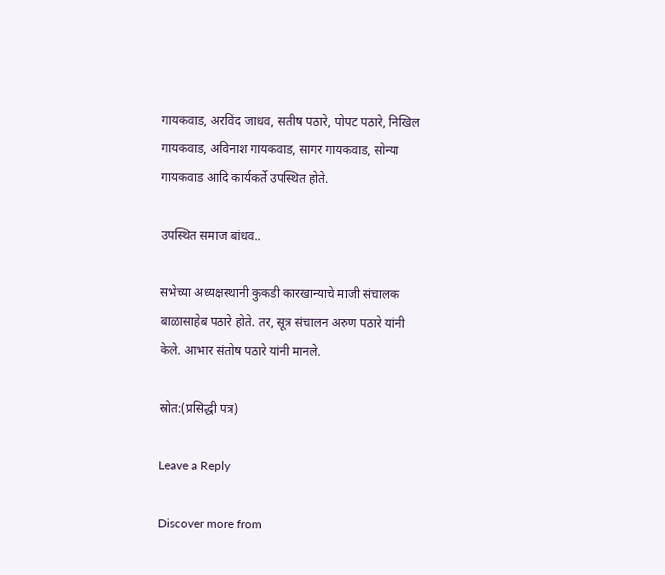गायकवाड, अरविंद जाधव, सतीष पठारे, पोपट पठारे, निखिल गायकवाड, अविनाश गायकवाड, सागर गायकवाड, सोन्या गायकवाड आदि कार्यकर्ते उपस्थित होते.

उपस्थित समाज बांधव..

सभेच्या अध्यक्षस्थानी कुकडी कारखान्याचे माजी संचालक बाळासाहेब पठारे होते. तर, सूत्र संचालन अरुण पठारे यांनी केले. आभार संतोष पठारे यांनी मानले.

स्रोत:(प्रसिद्धी पत्र)

Leave a Reply

Discover more from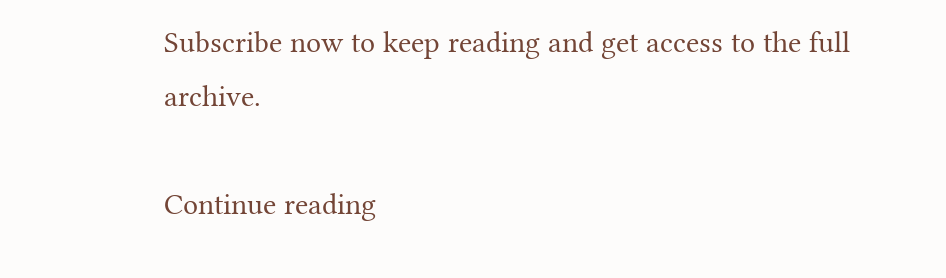Subscribe now to keep reading and get access to the full archive.

Continue reading